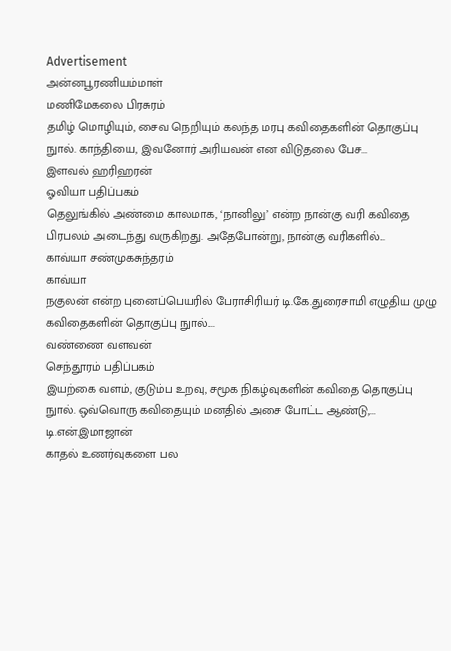Advertisement
அன்னபூரணியம்மாள்
மணிமேகலை பிரசுரம்
தமிழ் மொழியும், சைவ நெறியும் கலந்த மரபு கவிதைகளின் தொகுப்பு நுால். காந்தியை, இவனோர் அரியவன் என விடுதலை பேச...
இளவல் ஹரிஹரன்
ஓவியா பதிப்பகம்
தெலுங்கில் அண்மை காலமாக, ‘நானிலு’ என்ற நான்கு வரி கவிதை பிரபலம் அடைந்து வருகிறது. அதேபோன்று, நான்கு வரிகளில்...
காவ்யா சண்முகசுந்தரம்
காவ்யா
நகுலன் என்ற புனைப்பெயரில் பேராசிரியர் டி.கே.துரைசாமி எழுதிய முழு கவிதைகளின் தொகுப்பு நுால்....
வண்ணை வளவன்
செந்தூரம் பதிப்பகம்
இயற்கை வளம், குடும்ப உறவு, சமூக நிகழ்வுகளின் கவிதை தொகுப்பு நுால். ஒவ்வொரு கவிதையும் மனதில் அசை போட்ட ஆண்டு,...
டி.என்.இமாஜான்
காதல் உணர்வுகளை பல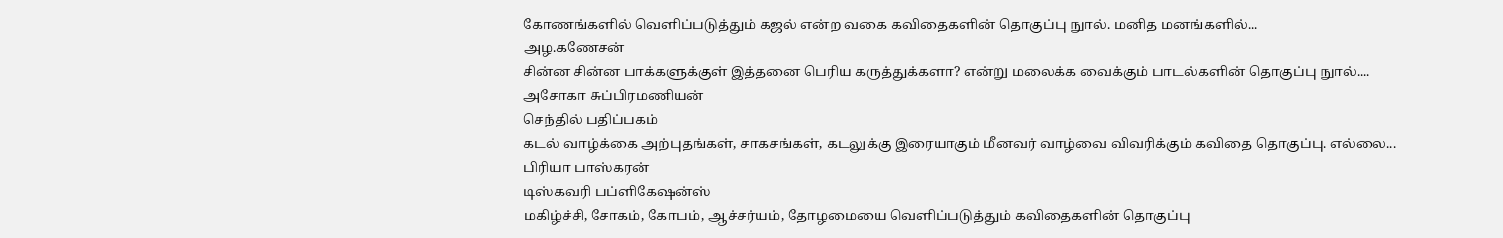கோணங்களில் வெளிப்படுத்தும் கஜல் என்ற வகை கவிதைகளின் தொகுப்பு நுால். மனித மனங்களில்...
அழ.கணேசன்
சின்ன சின்ன பாக்களுக்குள் இத்தனை பெரிய கருத்துக்களா? என்று மலைக்க வைக்கும் பாடல்களின் தொகுப்பு நுால்....
அசோகா சுப்பிரமணியன்
செந்தில் பதிப்பகம்
கடல் வாழ்க்கை அற்புதங்கள், சாகசங்கள், கடலுக்கு இரையாகும் மீனவர் வாழ்வை விவரிக்கும் கவிதை தொகுப்பு. எல்லை...
பிரியா பாஸ்கரன்
டிஸ்கவரி பப்ளிகேஷன்ஸ்
மகிழ்ச்சி, சோகம், கோபம், ஆச்சர்யம், தோழமையை வெளிப்படுத்தும் கவிதைகளின் தொகுப்பு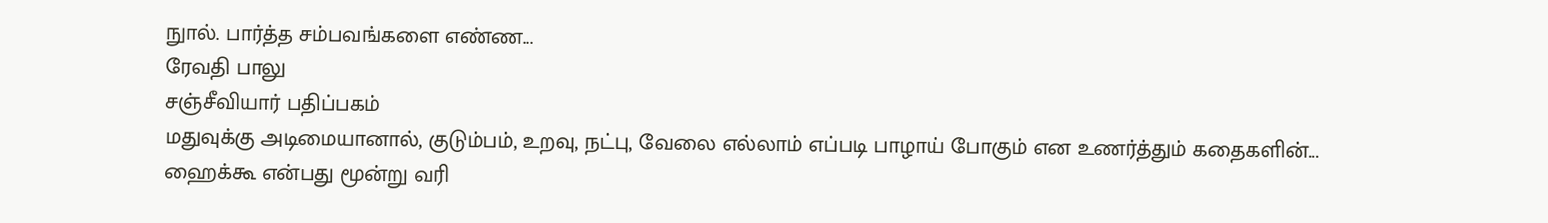நுால். பார்த்த சம்பவங்களை எண்ண...
ரேவதி பாலு
சஞ்சீவியார் பதிப்பகம்
மதுவுக்கு அடிமையானால், குடும்பம், உறவு, நட்பு, வேலை எல்லாம் எப்படி பாழாய் போகும் என உணர்த்தும் கதைகளின்...
ஹைக்கூ என்பது மூன்று வரி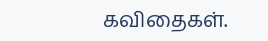கவிதைகள்.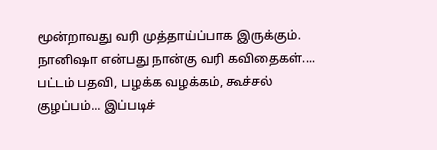மூன்றாவது வரி முத்தாய்ப்பாக இருக்கும். நானிஷா என்பது நான்கு வரி கவிதைகள்....
பட்டம் பதவி, பழக்க வழக்கம், கூச்சல் குழப்பம்... இப்படிச்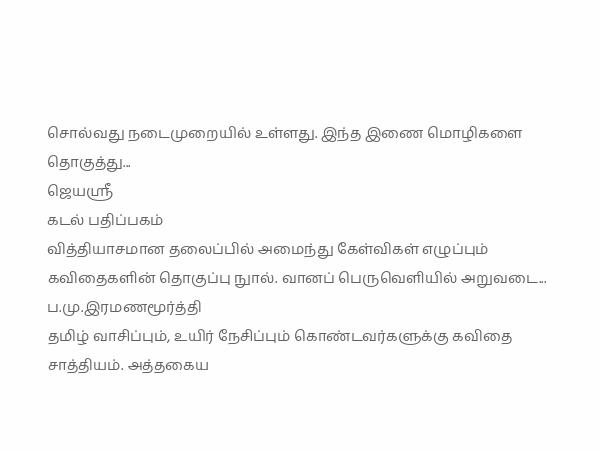சொல்வது நடைமுறையில் உள்ளது. இந்த இணை மொழிகளை தொகுத்து...
ஜெயஸ்ரீ
கடல் பதிப்பகம்
வித்தியாசமான தலைப்பில் அமைந்து கேள்விகள் எழுப்பும் கவிதைகளின் தொகுப்பு நுால். வானப் பெருவெளியில் அறுவடை...
ப.மு.இரமணமூர்த்தி
தமிழ் வாசிப்பும், உயிர் நேசிப்பும் கொண்டவர்களுக்கு கவிதை சாத்தியம். அத்தகைய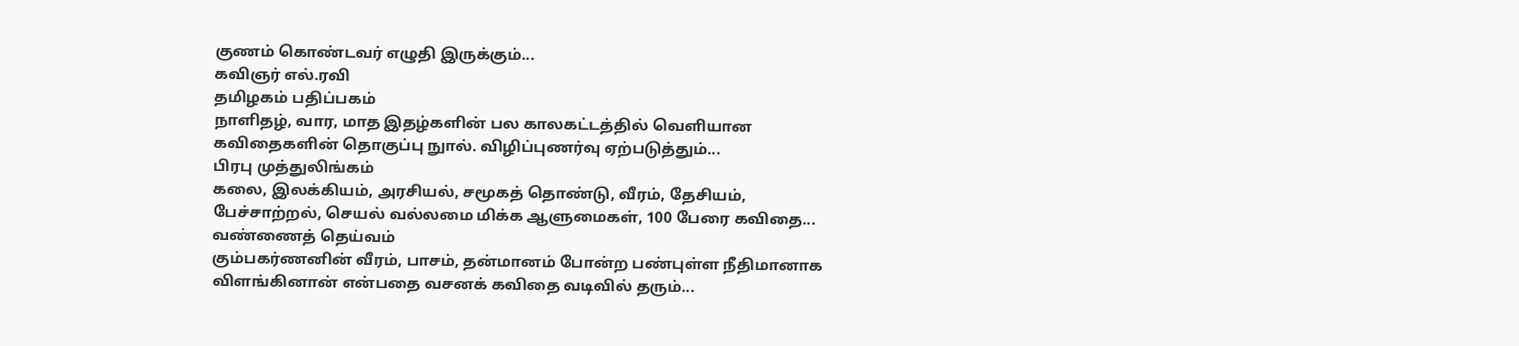குணம் கொண்டவர் எழுதி இருக்கும்...
கவிஞர் எல்.ரவி
தமிழகம் பதிப்பகம்
நாளிதழ், வார, மாத இதழ்களின் பல காலகட்டத்தில் வெளியான கவிதைகளின் தொகுப்பு நுால். விழிப்புணர்வு ஏற்படுத்தும்...
பிரபு முத்துலிங்கம்
கலை, இலக்கியம், அரசியல், சமூகத் தொண்டு, வீரம், தேசியம், பேச்சாற்றல், செயல் வல்லமை மிக்க ஆளுமைகள், 100 பேரை கவிதை...
வண்ணைத் தெய்வம்
கும்பகர்ணனின் வீரம், பாசம், தன்மானம் போன்ற பண்புள்ள நீதிமானாக விளங்கினான் என்பதை வசனக் கவிதை வடிவில் தரும்...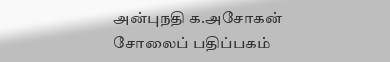அன்புநதி க.அசோகன்
சோலைப் பதிப்பகம்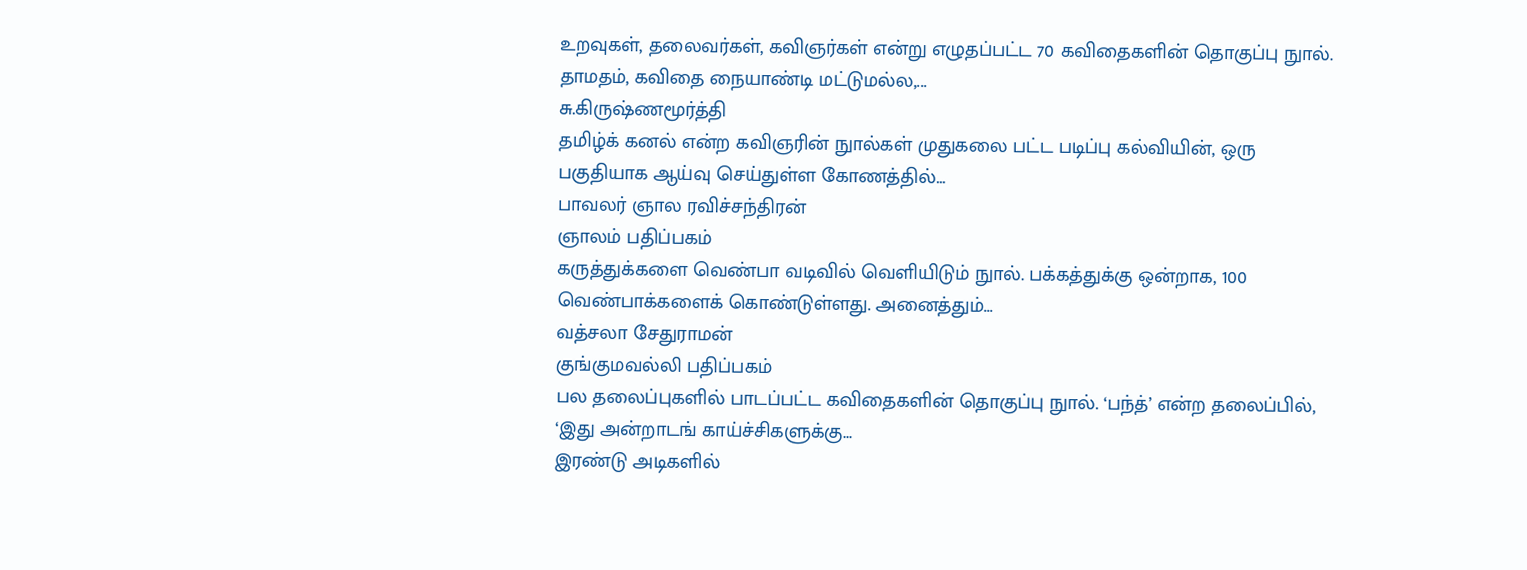உறவுகள், தலைவர்கள், கவிஞர்கள் என்று எழுதப்பட்ட 70 கவிதைகளின் தொகுப்பு நுால். தாமதம், கவிதை நையாண்டி மட்டுமல்ல,...
சு.கிருஷ்ணமூர்த்தி
தமிழ்க் கனல் என்ற கவிஞரின் நுால்கள் முதுகலை பட்ட படிப்பு கல்வியின், ஒரு பகுதியாக ஆய்வு செய்துள்ள கோணத்தில்...
பாவலர் ஞால ரவிச்சந்திரன்
ஞாலம் பதிப்பகம்
கருத்துக்களை வெண்பா வடிவில் வெளியிடும் நுால். பக்கத்துக்கு ஒன்றாக, 100 வெண்பாக்களைக் கொண்டுள்ளது. அனைத்தும்...
வத்சலா சேதுராமன்
குங்குமவல்லி பதிப்பகம்
பல தலைப்புகளில் பாடப்பட்ட கவிதைகளின் தொகுப்பு நுால். ‘பந்த்’ என்ற தலைப்பில், ‘இது அன்றாடங் காய்ச்சிகளுக்கு...
இரண்டு அடிகளில்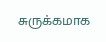சுருக்கமாக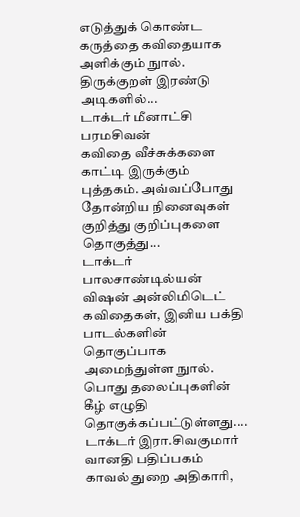எடுத்துக் கொண்ட கருத்தை கவிதையாக அளிக்கும் நுால். திருக்குறள் இரண்டு அடிகளில்...
டாக்டர் மீனாட்சி பரமசிவன்
கவிதை வீச்சுக்களை காட்டி இருக்கும் புத்தகம். அவ்வப்போது தோன்றிய நினைவுகள் குறித்து குறிப்புகளை தொகுத்து...
டாக்டர் பாலசாண்டில்யன்
விஷன் அன்லிமிடெட்
கவிதைகள், இனிய பக்தி பாடல்களின் தொகுப்பாக அமைந்துள்ள நுால். பொது தலைப்புகளின் கீழ் எழுதி தொகுக்கப்பட்டுள்ளது....
டாக்டர் இரா.சிவகுமார்
வானதி பதிப்பகம்
காவல் துறை அதிகாரி,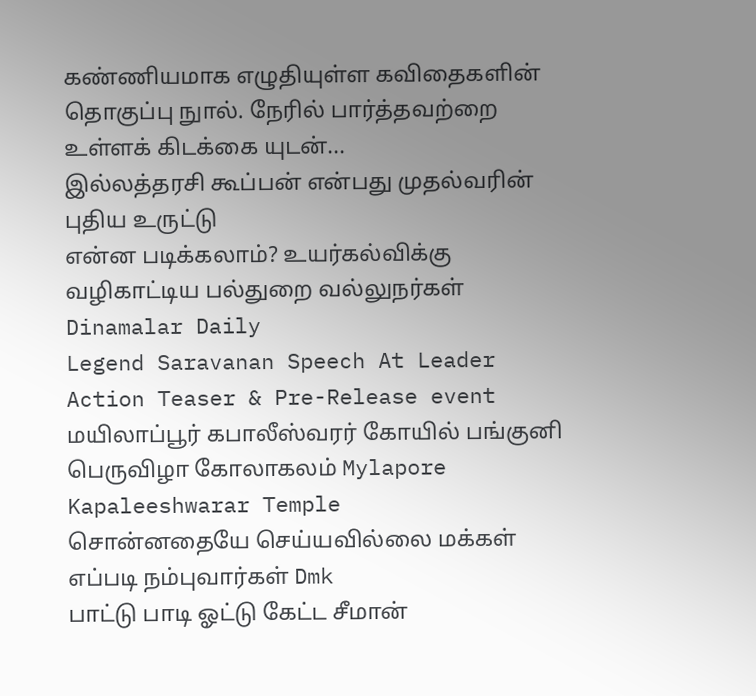கண்ணியமாக எழுதியுள்ள கவிதைகளின் தொகுப்பு நுால். நேரில் பார்த்தவற்றை உள்ளக் கிடக்கை யுடன்...
இல்லத்தரசி கூப்பன் என்பது முதல்வரின் புதிய உருட்டு
என்ன படிக்கலாம்? உயர்கல்விக்கு வழிகாட்டிய பல்துறை வல்லுநர்கள் Dinamalar Daily
Legend Saravanan Speech At Leader Action Teaser & Pre-Release event
மயிலாப்பூர் கபாலீஸ்வரர் கோயில் பங்குனி பெருவிழா கோலாகலம் Mylapore Kapaleeshwarar Temple
சொன்னதையே செய்யவில்லை மக்கள் எப்படி நம்புவார்கள் Dmk
பாட்டு பாடி ஓட்டு கேட்ட சீமான்